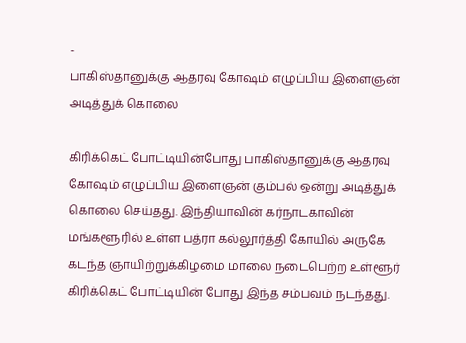-
பாகிஸ்தானுக்கு ஆதரவு கோஷம் எழுப்பிய இளைஞன் அடித்துக் கொலை

கிரிக்கெட் போட்டியின்போது பாகிஸ்தானுக்கு ஆதரவு கோஷம் எழுப்பிய இளைஞன் கும்பல் ஒன்று அடித்துக் கொலை செய்தது. இந்தியாவின் கர்நாடகாவின் மங்களூரில் உள்ள பத்ரா கல்லூர்த்தி கோயில் அருகே கடந்த ஞாயிற்றுக்கிழமை மாலை நடைபெற்ற உள்ளூர் கிரிக்கெட் போட்டியின் போது இந்த சம்பவம் நடந்தது.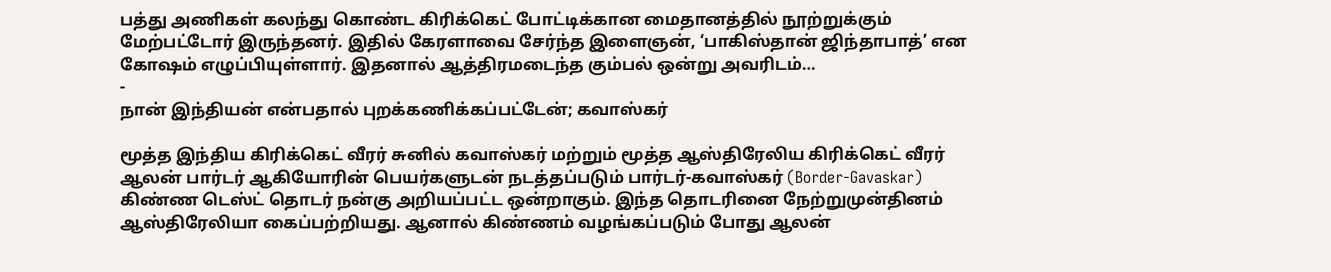பத்து அணிகள் கலந்து கொண்ட கிரிக்கெட் போட்டிக்கான மைதானத்தில் நூற்றுக்கும் மேற்பட்டோர் இருந்தனர். இதில் கேரளாவை சேர்ந்த இளைஞன், ‘பாகிஸ்தான் ஜிந்தாபாத்’ என கோஷம் எழுப்பியுள்ளார். இதனால் ஆத்திரமடைந்த கும்பல் ஒன்று அவரிடம்…
-
நான் இந்தியன் என்பதால் புறக்கணிக்கப்பட்டேன்; கவாஸ்கர்

மூத்த இந்திய கிரிக்கெட் வீரர் சுனில் கவாஸ்கர் மற்றும் மூத்த ஆஸ்திரேலிய கிரிக்கெட் வீரர் ஆலன் பார்டர் ஆகியோரின் பெயர்களுடன் நடத்தப்படும் பார்டர்-கவாஸ்கர் (Border-Gavaskar) கிண்ண டெஸ்ட் தொடர் நன்கு அறியப்பட்ட ஒன்றாகும். இந்த தொடரினை நேற்றுமுன்தினம் ஆஸ்திரேலியா கைப்பற்றியது. ஆனால் கிண்ணம் வழங்கப்படும் போது ஆலன்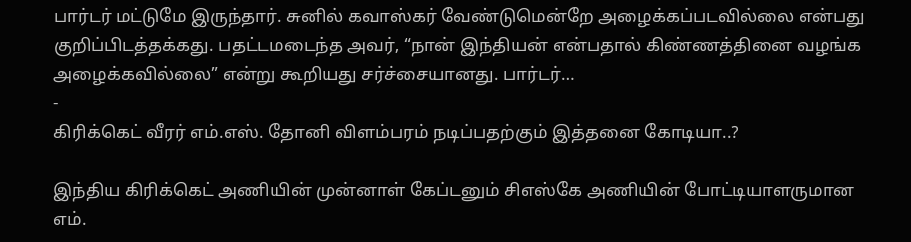பார்டர் மட்டுமே இருந்தார். சுனில் கவாஸ்கர் வேண்டுமென்றே அழைக்கப்படவில்லை என்பது குறிப்பிடத்தக்கது. பதட்டமடைந்த அவர், “நான் இந்தியன் என்பதால் கிண்ணத்தினை வழங்க அழைக்கவில்லை” என்று கூறியது சர்ச்சையானது. பார்டர்…
-
கிரிக்கெட் வீரர் எம்.எஸ். தோனி விளம்பரம் நடிப்பதற்கும் இத்தனை கோடியா..?

இந்திய கிரிக்கெட் அணியின் முன்னாள் கேப்டனும் சிஎஸ்கே அணியின் போட்டியாளருமான எம்.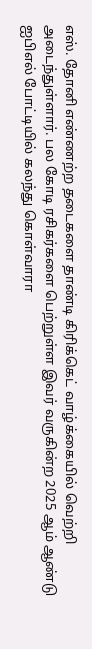எஸ். தோனி எண்ணற்ற தடைகளை தாண்டி கிரிக்கெட் வாழ்க்கையில் வெற்றி அடைந்துள்ளார். பல கோடி ரசிகர்களை பெற்றுள்ள இவர் வருகின்ற 2025 ஆம் ஆண்டு ஐபிஎல் போட்டியில் கலந்து கொள்வாரா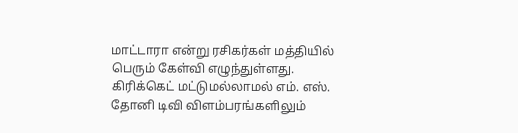மாட்டாரா என்று ரசிகர்கள் மத்தியில் பெரும் கேள்வி எழுந்துள்ளது. கிரிக்கெட் மட்டுமல்லாமல் எம். எஸ். தோனி டிவி விளம்பரங்களிலும்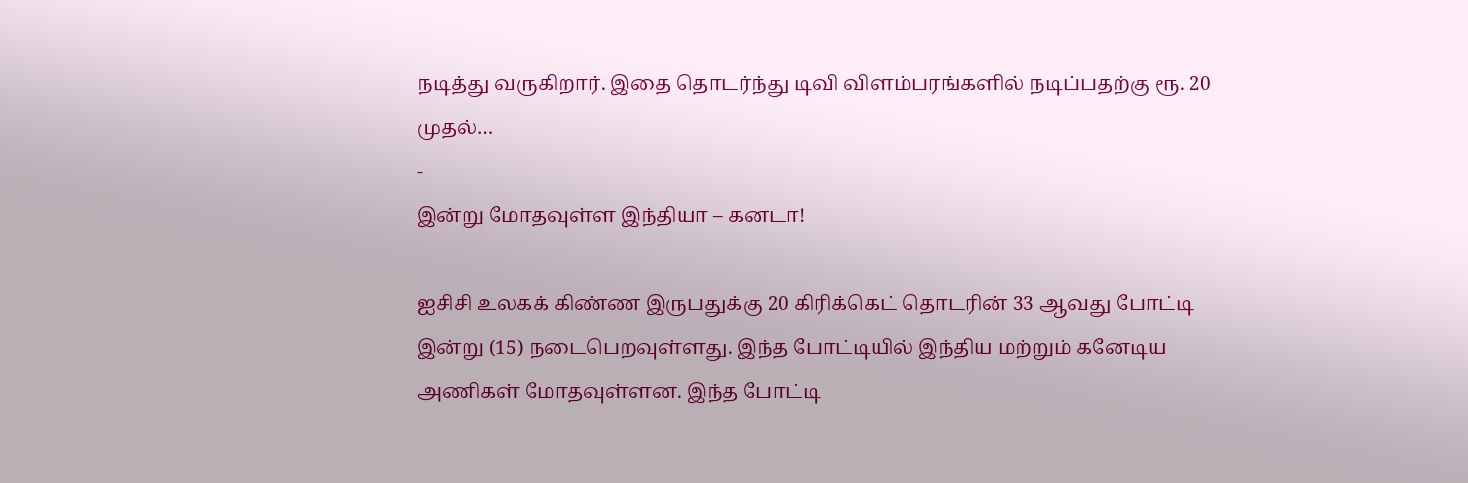நடித்து வருகிறார். இதை தொடர்ந்து டிவி விளம்பரங்களில் நடிப்பதற்கு ரூ. 20 முதல்…
-
இன்று மோதவுள்ள இந்தியா – கனடா!

ஐசிசி உலகக் கிண்ண இருபதுக்கு 20 கிரிக்கெட் தொடரின் 33 ஆவது போட்டி இன்று (15) நடைபெறவுள்ளது. இந்த போட்டியில் இந்திய மற்றும் கனேடிய அணிகள் மோதவுள்ளன. இந்த போட்டி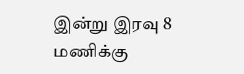இன்று இரவு 8 மணிக்கு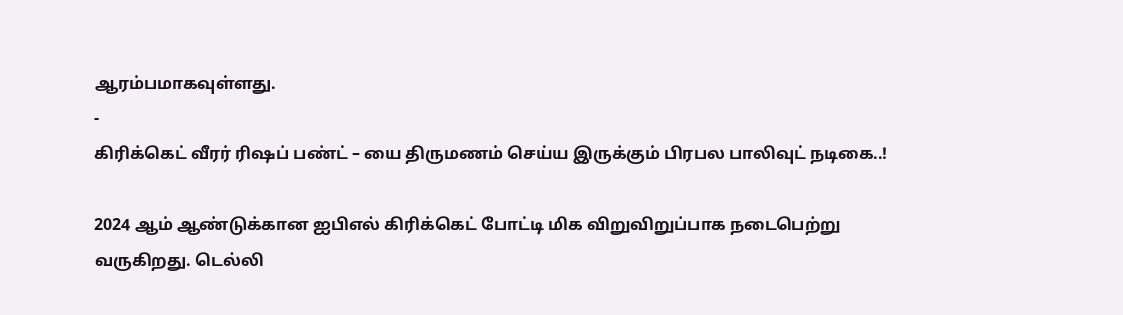ஆரம்பமாகவுள்ளது.
-
கிரிக்கெட் வீரர் ரிஷப் பண்ட் – யை திருமணம் செய்ய இருக்கும் பிரபல பாலிவுட் நடிகை..!

2024 ஆம் ஆண்டுக்கான ஐபிஎல் கிரிக்கெட் போட்டி மிக விறுவிறுப்பாக நடைபெற்று வருகிறது. டெல்லி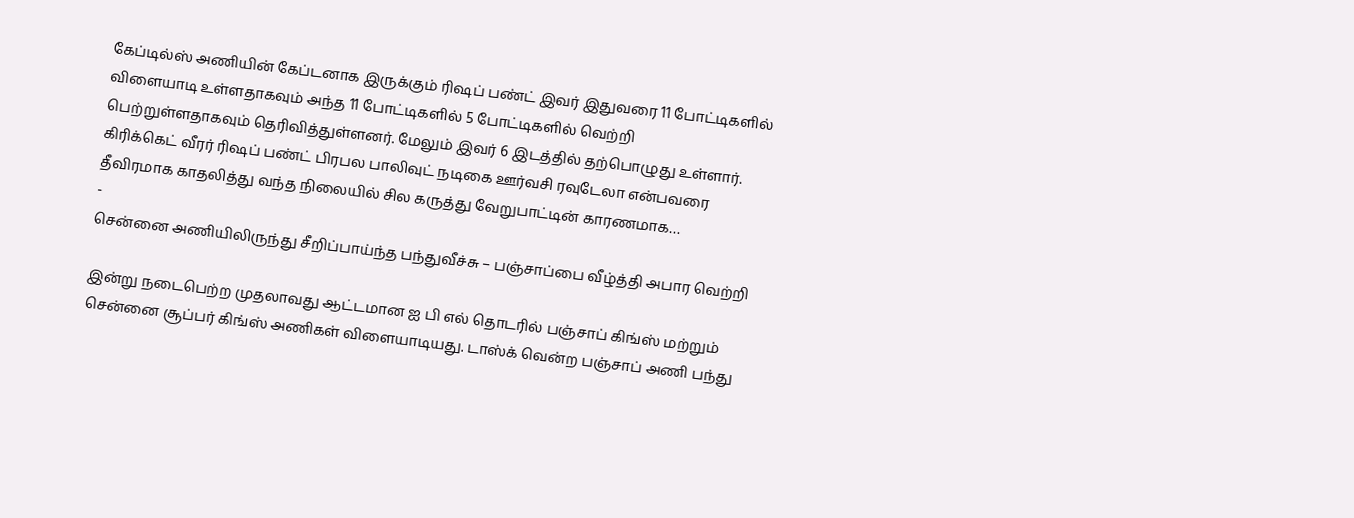கேப்டில்ஸ் அணியின் கேப்டனாக இருக்கும் ரிஷப் பண்ட் இவர் இதுவரை 11 போட்டிகளில் விளையாடி உள்ளதாகவும் அந்த 11 போட்டிகளில் 5 போட்டிகளில் வெற்றி பெற்றுள்ளதாகவும் தெரிவித்துள்ளனர். மேலும் இவர் 6 இடத்தில் தற்பொழுது உள்ளார். கிரிக்கெட் வீரர் ரிஷப் பண்ட் பிரபல பாலிவுட் நடிகை ஊர்வசி ரவுடேலா என்பவரை தீவிரமாக காதலித்து வந்த நிலையில் சில கருத்து வேறுபாட்டின் காரணமாக…
-
சென்னை அணியிலிருந்து சீறிப்பாய்ந்த பந்துவீச்சு – பஞ்சாப்பை வீழ்த்தி அபார வெற்றி

இன்று நடைபெற்ற முதலாவது ஆட்டமான ஐ பி எல் தொடரில் பஞ்சாப் கிங்ஸ் மற்றும் சென்னை சூப்பர் கிங்ஸ் அணிகள் விளையாடியது. டாஸ்க் வென்ற பஞ்சாப் அணி பந்து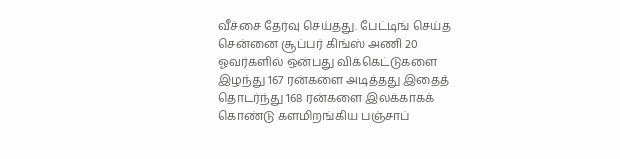வீச்சை தேர்வு செய்தது. பேட்டிங் செய்த சென்னை சூப்பர் கிங்ஸ் அணி 20 ஓவர்களில் ஒன்பது விக்கெட்டுகளை இழந்து 167 ரன்களை அடித்தது இதைத் தொடர்ந்து 168 ரன்களை இலக்காகக் கொண்டு களமிறங்கிய பஞ்சாப்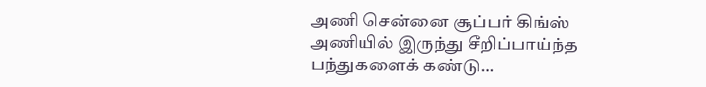அணி சென்னை சூப்பர் கிங்ஸ் அணியில் இருந்து சீறிப்பாய்ந்த பந்துகளைக் கண்டு…